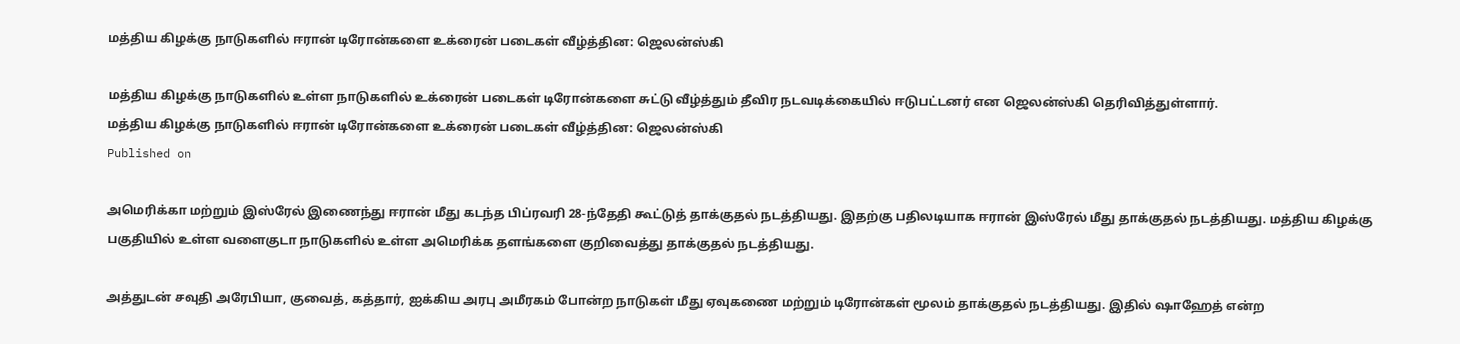மத்திய கிழக்கு நாடுகளில் ஈரான் டிரோன்களை உக்ரைன் படைகள் வீழ்த்தின: ஜெலன்ஸ்கி

மத்திய கிழக்கு நாடுகளில் உள்ள நாடுகளில் உக்ரைன் படைகள் டிரோன்களை சுட்டு வீழ்த்தும் தீவிர நடவடிக்கையில் ஈடுபட்டனர் என ஜெலன்ஸ்கி தெரிவித்துள்ளார்.
மத்திய கிழக்கு நாடுகளில் ஈரான் டிரோன்களை உக்ரைன் படைகள் வீழ்த்தின: ஜெலன்ஸ்கி
Published on

அமெரிக்கா மற்றும் இஸ்ரேல் இணைந்து ஈரான் மீது கடந்த பிப்ரவரி 28-ந்தேதி கூட்டுத் தாக்குதல் நடத்தியது. இதற்கு பதிலடியாக ஈரான் இஸ்ரேல் மீது தாக்குதல் நடத்தியது. மத்திய கிழக்கு பகுதியில் உள்ள வளைகுடா நாடுகளில் உள்ள அமெரிக்க தளங்களை குறிவைத்து தாக்குதல் நடத்தியது.

அத்துடன் சவுதி அரேபியா, குவைத், கத்தார், ஐக்கிய அரபு அமீரகம் போன்ற நாடுகள் மீது ஏவுகணை மற்றும் டிரோன்கள் மூலம் தாக்குதல் நடத்தியது. இதில் ஷாஹேத் என்ற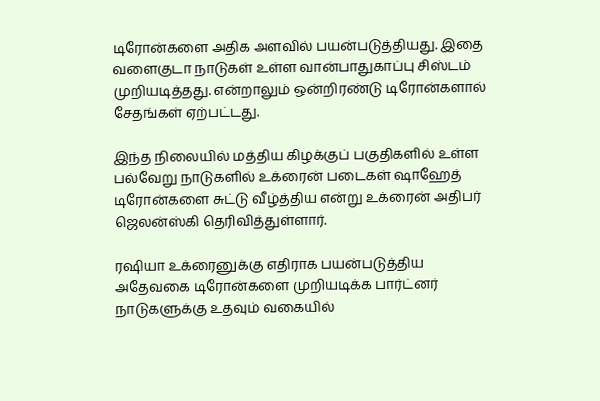டிரோன்களை அதிக அளவில் பயன்படுத்தியது. இதை வளைகுடா நாடுகள் உள்ள வான்பாதுகாப்பு சிஸ்டம் முறியடித்தது. என்றாலும் ஒன்றிரண்டு டிரோன்களால் சேதங்கள் ஏற்பட்டது.

இந்த நிலையில் மத்திய கிழக்குப் பகுதிகளில் உள்ள பல்வேறு நாடுகளில் உக்ரைன் படைகள் ஷாஹேத் டிரோன்களை சுட்டு வீழ்த்திய என்று உக்ரைன் அதிபர் ஜெலன்ஸ்கி தெரிவித்துள்ளார்.

ரஷியா உக்ரைனுக்கு எதிராக பயன்படுத்திய அதேவகை டிரோன்களை முறியடிக்க பார்ட்னர் நாடுகளுக்கு உதவும் வகையில்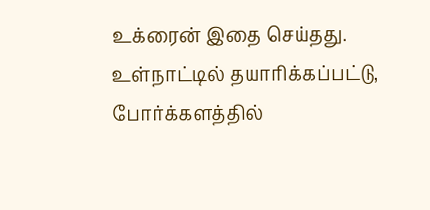உக்ரைன் இதை செய்தது. உள்நாட்டில் தயாரிக்கப்பட்டு, போர்க்களத்தில்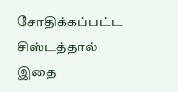சோதிக்கப்பட்ட சிஸ்டத்தால் இதை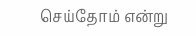செய்தோம் என்று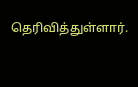தெரிவித்துள்ளார்.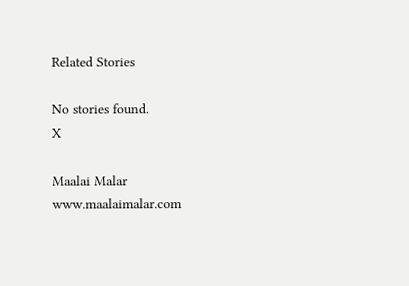Related Stories

No stories found.
X

Maalai Malar
www.maalaimalar.com